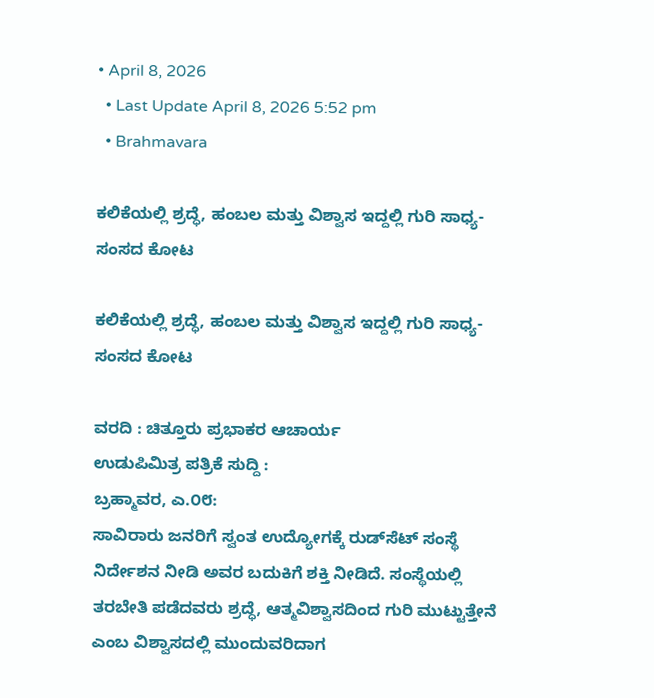• April 8, 2026
  • Last Update April 8, 2026 5:52 pm
  • Brahmavara

ಕಲಿಕೆಯಲ್ಲಿ ಶ್ರದ್ಧೆ, ಹಂಬಲ ಮತ್ತು ವಿಶ್ವಾಸ ಇದ್ದಲ್ಲಿ ಗುರಿ ಸಾಧ್ಯ- ಸಂಸದ ಕೋಟ

ಕಲಿಕೆಯಲ್ಲಿ ಶ್ರದ್ಧೆ, ಹಂಬಲ ಮತ್ತು ವಿಶ್ವಾಸ ಇದ್ದಲ್ಲಿ ಗುರಿ ಸಾಧ್ಯ- ಸಂಸದ ಕೋಟ

ವರದಿ : ಚಿತ್ತೂರು ಪ್ರಭಾಕರ ಆಚಾರ್ಯ
ಉಡುಪಿಮಿತ್ರ ಪತ್ರಿಕೆ ಸುದ್ದಿ :
ಬ್ರಹ್ಮಾವರ, ಎ.೦೮:
ಸಾವಿರಾರು ಜನರಿಗೆ ಸ್ವಂತ ಉದ್ಯೋಗಕ್ಕೆ ರುಡ್‌ಸೆಟ್ ಸಂಸ್ಥೆ ನಿರ್ದೇಶನ ನೀಡಿ ಅವರ ಬದುಕಿಗೆ ಶಕ್ತಿ ನೀಡಿದೆ. ಸಂಸ್ಥೆಯಲ್ಲಿ ತರಬೇತಿ ಪಡೆದವರು ಶ್ರದ್ಧೆ, ಆತ್ಮವಿಶ್ವಾಸದಿಂದ ಗುರಿ ಮುಟ್ಟುತ್ತೇನೆ ಎಂಬ ವಿಶ್ವಾಸದಲ್ಲಿ ಮುಂದುವರಿದಾಗ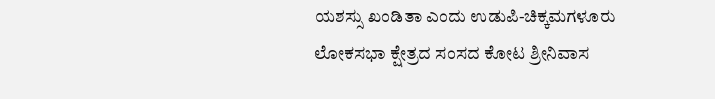ಯಶಸ್ಸು ಖಂಡಿತಾ ಎಂದು ಉಡುಪಿ-ಚಿಕ್ಕಮಗಳೂರು ಲೋಕಸಭಾ ಕ್ಷೇತ್ರದ ಸಂಸದ ಕೋಟ ಶ್ರೀನಿವಾಸ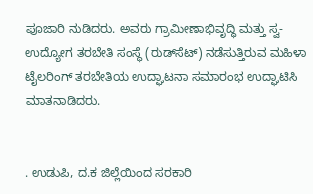ಪೂಜಾರಿ ನುಡಿದರು. ಅವರು ಗ್ರಾಮೀಣಾಭಿವೃದ್ಧಿ ಮತ್ತು ಸ್ವ-ಉದ್ಯೋಗ ತರಬೇತಿ ಸಂಸ್ಥೆ (ರುಡ್‌ಸೆಟ್) ನಡೆಸುತ್ತಿರುವ ಮಹಿಳಾ ಟೈಲರಿಂಗ್ ತರಬೇತಿಯ ಉದ್ಘಾಟನಾ ಸಮಾರಂಭ ಉದ್ಘಾಟಿಸಿ ಮಾತನಾಡಿದರು.


. ಉಡುಪಿ, ದ.ಕ ಜಿಲ್ಲೆಯಿಂದ ಸರಕಾರಿ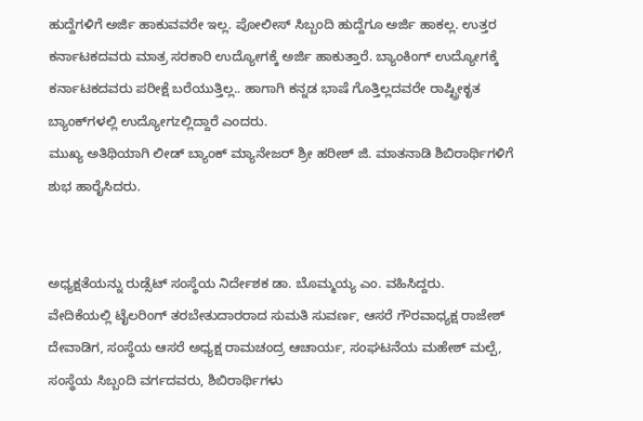ಹುದ್ದೆಗಳಿಗೆ ಅರ್ಜಿ ಹಾಕುವವರೇ ಇಲ್ಲ. ಪೋಲೀಸ್ ಸಿಬ್ಬಂದಿ ಹುದ್ದೆಗೂ ಅರ್ಜಿ ಹಾಕಲ್ಲ. ಉತ್ತರ ಕರ್ನಾಟಕದವರು ಮಾತ್ರ ಸರಕಾರಿ ಉದ್ಯೋಗಕ್ಕೆ ಅರ್ಜಿ ಹಾಕುತ್ತಾರೆ. ಬ್ಯಾಂಕಿಂಗ್ ಉದ್ಯೋಗಕ್ಕೆ ಕರ್ನಾಟಕದವರು ಪರೀಕ್ಷೆ ಬರೆಯುತ್ತಿಲ್ಲ.. ಹಾಗಾಗಿ ಕನ್ನಡ ಭಾಷೆ ಗೊತ್ತಿಲ್ಲದವರೇ ರಾಷ್ಟ್ರೀಕೃತ ಬ್ಯಾಂಕ್‌ಗಳಲ್ಲಿ ಉದ್ಯೋಗzಲ್ಲಿದ್ದಾರೆ ಎಂದರು.
ಮುಖ್ಯ ಅತಿಥಿಯಾಗಿ ಲೀಡ್ ಬ್ಯಾಂಕ್ ಮ್ಯಾನೇಜರ್ ಶ್ರೀ ಹರೀಶ್ ಜಿ. ಮಾತನಾಡಿ ಶಿಬಿರಾರ್ಥಿಗಳಿಗೆ ಶುಭ ಹಾರೈಸಿದರು.


ಅಧ್ಯಕ್ಷತೆಯನ್ನು ರುಡ್ಸೆಟ್ ಸಂಸ್ಥೆಯ ನಿರ್ದೇಶಕ ಡಾ. ಬೊಮ್ಮಯ್ಯ ಎಂ. ವಹಿಸಿದ್ದರು.
ವೇದಿಕೆಯಲ್ಲಿ ಟೈಲರಿಂಗ್ ತರಬೇತುದಾರರಾದ ಸುಮತಿ ಸುವರ್ಣ, ಆಸರೆ ಗೌರವಾಧ್ಯಕ್ಷ ರಾಜೇಶ್ ದೇವಾಡಿಗ, ಸಂಸ್ಥೆಯ ಆಸರೆ ಅಧ್ಯಕ್ಷ ರಾಮಚಂದ್ರ ಆಚಾರ್ಯ, ಸಂಘಟನೆಯ ಮಹೇಶ್ ಮಲ್ಪೆ, ಸಂಸ್ಥೆಯ ಸಿಬ್ಬಂದಿ ವರ್ಗದವರು, ಶಿಬಿರಾರ್ಥಿಗಳು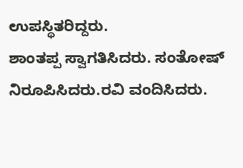ಉಪಸ್ಥಿತರಿದ್ದರು.
ಶಾಂತಪ್ಪ ಸ್ವಾಗತಿಸಿದರು. ಸಂತೋಷ್ ನಿರೂಪಿಸಿದರು.ರವಿ ವಂದಿಸಿದರು.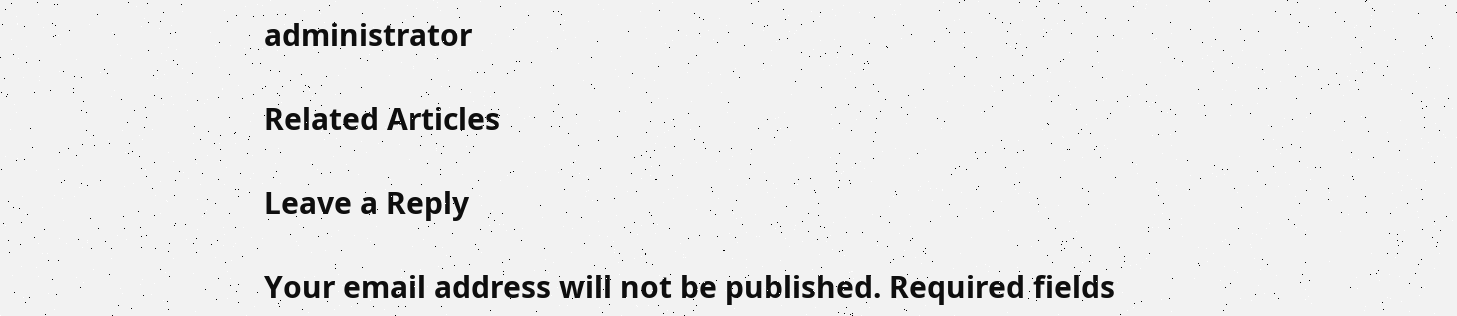administrator

Related Articles

Leave a Reply

Your email address will not be published. Required fields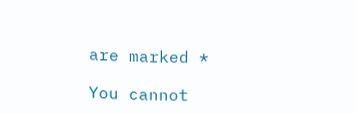are marked *

You cannot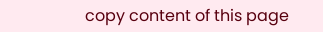copy content of this page